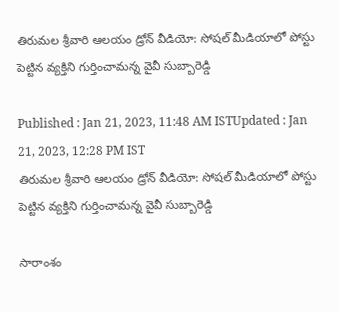తిరుమల శ్రీవారి ఆలయం డ్రోన్‌ వీడియో: సోషల్ మీడియాలో పోస్టు పెట్టిన వ్యక్తిని గుర్తించామన్న వైవీ సుబ్బారెడ్డి

Published : Jan 21, 2023, 11:48 AM ISTUpdated : Jan 21, 2023, 12:28 PM IST
తిరుమల శ్రీవారి ఆలయం డ్రోన్‌ వీడియో: సోషల్ మీడియాలో పోస్టు పెట్టిన వ్యక్తిని గుర్తించామన్న వైవీ సుబ్బారెడ్డి

సారాంశం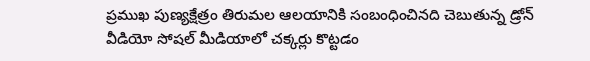ప్రముఖ పుణ్యక్షేత్రం తిరుమల ఆలయానికి సంబంధించినది చెబుతున్న డ్రోన్ వీడియో సోషల్ మీడియాలో చక్కర్లు కొట్టడం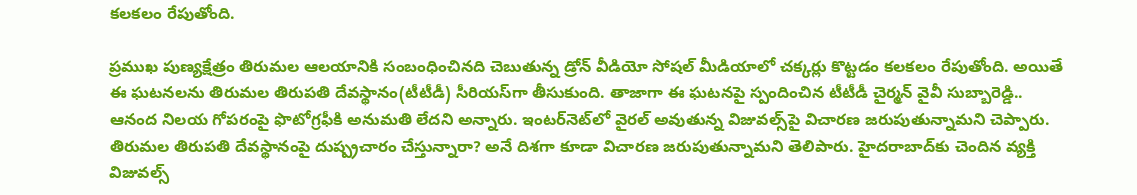కలకలం రేపుతోంది.

ప్రముఖ పుణ్యక్షేత్రం తిరుమల ఆలయానికి సంబంధించినది చెబుతున్న డ్రోన్ వీడియో సోషల్ మీడియాలో చక్కర్లు కొట్టడం కలకలం రేపుతోంది. అయితే ఈ ఘటనలను తిరుమల తిరుపతి దేవస్థానం(టీటీడీ) సీరియస్‌గా తీసుకుంది. తాజాగా ఈ ఘటనపై స్పందించిన టీటీడీ చైర్మన్ వైవీ సుబ్బారెడ్డి.. ఆనంద నిలయ గోపరంపై ఫొటోగ్రఫీకి అనుమతి లేదని అన్నారు. ఇంటర్‌నెట్‌లో వైరల్‌ అవుతున్న విజువల్స్‌పై విచారణ జరుపుతున్నామని చెప్పారు. తిరుమల తిరుపతి దేవస్థానంపై దుష్ప్రచారం చేస్తున్నారా? అనే దిశగా కూడా విచారణ జరుపుతున్నామని తెలిపారు. హైదరాబాద్‌కు చెందిన వ్యక్తి విజువల్స్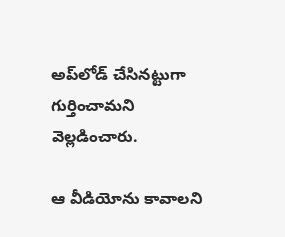అప్‌లోడ్ చేసినట్టుగా గుర్తించామని వెల్లడించారు.

ఆ వీడియోను కావాలని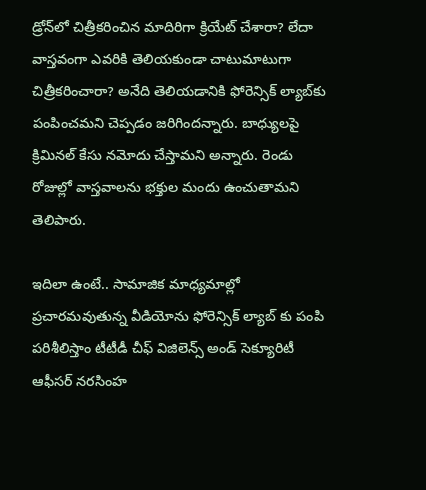డ్రోన్‌లో చిత్రీకరించిన మాదిరిగా క్రియేట్ చేశారా? లేదా వాస్తవంగా ఎవరికి తెలియకుండా చాటుమాటుగా చిత్రీకరించారా? అనేది తెలియడానికి ఫోరెన్సిక్ ల్యాబ్‌కు పంపించమని చెప్పడం జరిగిందన్నారు. బాధ్యులపై క్రిమినల్ కేసు నమోదు చేస్తామని అన్నారు. రెండు రోజుల్లో వాస్తవాలను భక్తుల మందు ఉంచుతామని తెలిపారు.

ఇదిలా ఉంటే.. సామాజిక మాధ్యమాల్లో ప్రచారమవుతున్న వీడియోను ఫోరెన్సిక్ ల్యాబ్ కు పంపి పరిశీలిస్తాం టీటీడీ చీఫ్ విజిలెన్స్ అండ్ సెక్యూరిటీ ఆఫీసర్ నరసింహ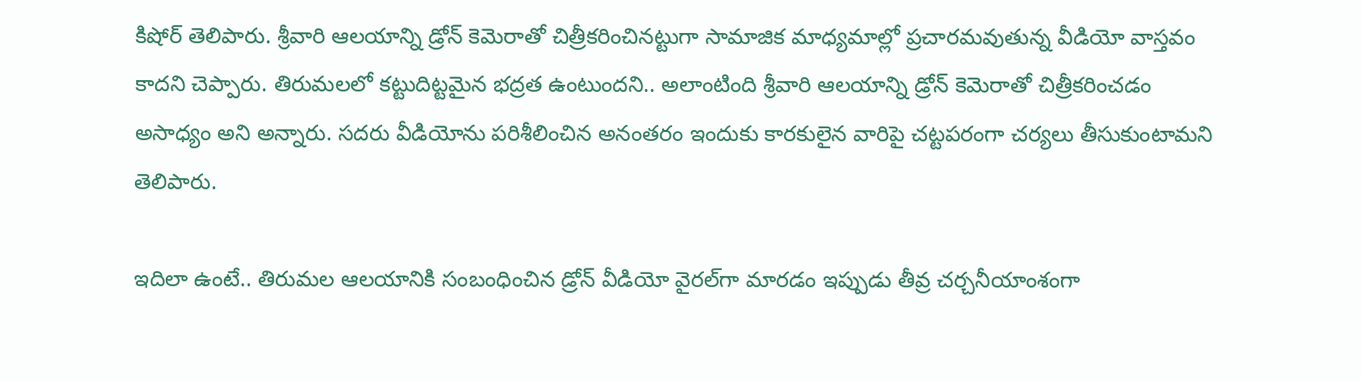కిషోర్ తెలిపారు. శ్రీవారి ఆలయాన్ని డ్రోన్ కెమెరాతో చిత్రీకరించినట్టుగా సామాజిక మాధ్యమాల్లో ప్రచారమవుతున్న వీడియో వాస్తవం కాదని చెప్పారు. తిరుమలలో కట్టుదిట్టమైన భద్రత ఉంటుందని.. అలాంటింది శ్రీవారి ఆలయాన్ని డ్రోన్ కెమెరాతో చిత్రీకరించడం అసాధ్యం అని అన్నారు. సదరు వీడియోను పరిశీలించిన అనంతరం ఇందుకు కారకులైన వారిపై చట్టపరంగా చర్యలు తీసుకుంటామని తెలిపారు.

ఇదిలా ఉంటే.. తిరుమల ఆలయానికి సంబంధించిన డ్రోన్ వీడియో వైరల్‌గా మారడం ఇప్పుడు తీవ్ర చర్చనీయాంశంగా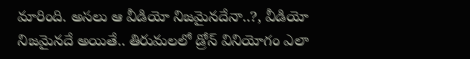మారింది. అసలు ఆ వీడియో నిజమైనదేనా..?, వీడియో నిజమైనదే అయితే.. తిరుమలలో డ్రోన్‌ వినియోగం ఎలా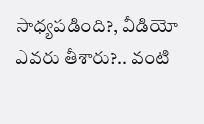సాధ్యపడింది?, వీడియో ఎవరు తీశారు?.. వంటి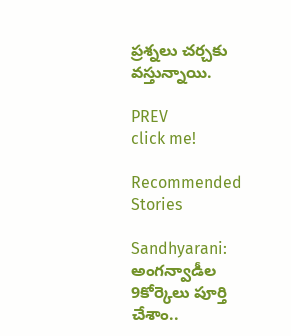ప్రశ్నలు చర్చకు వస్తున్నాయి.

PREV
click me!

Recommended Stories

Sandhyarani: అంగన్వాడీల 9కోర్కెలు పూర్తి చేశాం..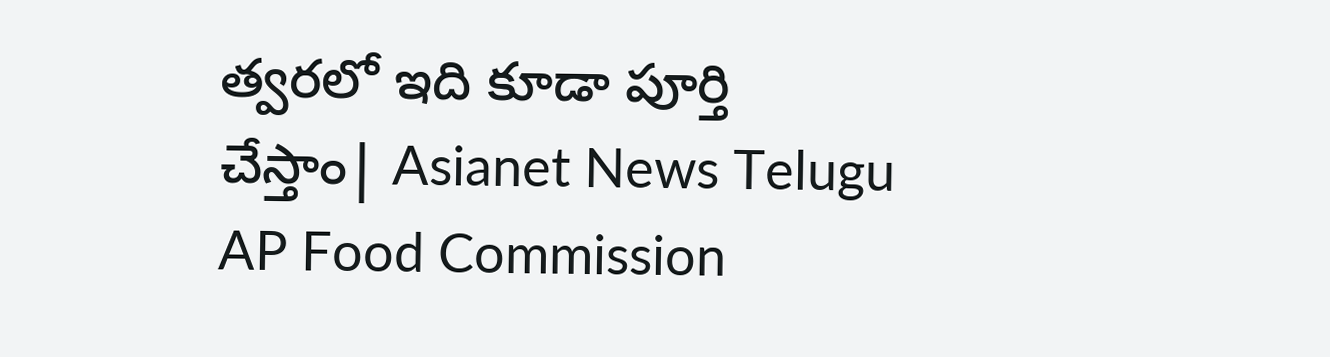త్వరలో ఇది కూడా పూర్తి చేస్తాం| Asianet News Telugu
AP Food Commission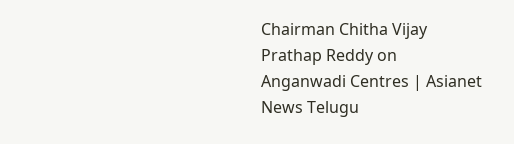Chairman Chitha Vijay Prathap Reddy on Anganwadi Centres | Asianet News Telugu